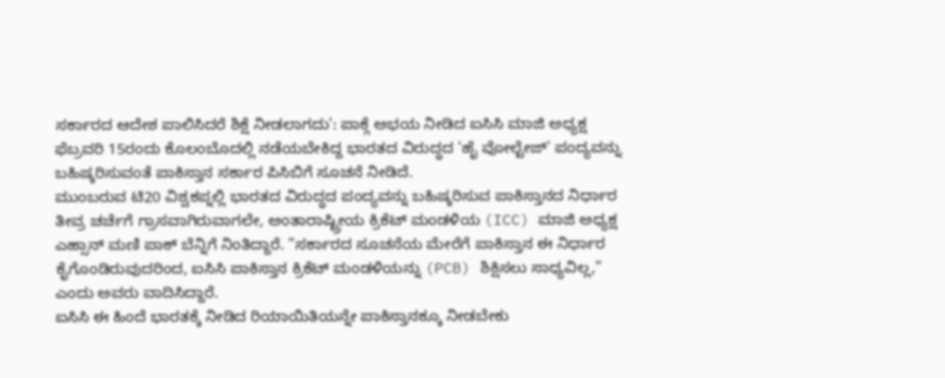ಸರ್ಕಾರದ ಆದೇಶ ಪಾಲಿಸಿದರೆ ಶಿಕ್ಷೆ ನೀಡಲಾಗದು': ಪಾಕ್ಗೆ ಅಭಯ ನೀಡಿದ ಐಸಿಸಿ ಮಾಜಿ ಅಧ್ಯಕ್ಷ
ಫೆಬ್ರವರಿ 15ರಂದು ಕೊಲಂಬೊದಲ್ಲಿ ನಡೆಯಬೇಕಿದ್ದ ಭಾರತದ ವಿರುದ್ಧದ 'ಹೈ ವೋಲ್ಟೇಜ್' ಪಂದ್ಯವನ್ನು ಬಹಿಷ್ಕರಿಸುವಂತೆ ಪಾಕಿಸ್ತಾನ ಸರ್ಕಾರ ಪಿಸಿಬಿಗೆ ಸೂಚನೆ ನೀಡಿದೆ.
ಮುಂಬರುವ ಟಿ20 ವಿಶ್ವಕಪ್ನಲ್ಲಿ ಭಾರತದ ವಿರುದ್ಧದ ಪಂದ್ಯವನ್ನು ಬಹಿಷ್ಕರಿಸುವ ಪಾಕಿಸ್ತಾನದ ನಿರ್ಧಾರ ತೀವ್ರ ಚರ್ಚೆಗೆ ಗ್ರಾಸವಾಗಿರುವಾಗಲೇ, ಅಂತಾರಾಷ್ಟ್ರೀಯ ಕ್ರಿಕೆಟ್ ಮಂಡಳಿಯ (ICC) ಮಾಜಿ ಅಧ್ಯಕ್ಷ ಎಹ್ಸಾನ್ ಮಣಿ ಪಾಕ್ ಬೆನ್ನಿಗೆ ನಿಂತಿದ್ದಾರೆ. "ಸರ್ಕಾರದ ಸೂಚನೆಯ ಮೇರೆಗೆ ಪಾಕಿಸ್ತಾನ ಈ ನಿರ್ಧಾರ ಕೈಗೊಂಡಿರುವುದರಿಂದ, ಐಸಿಸಿ ಪಾಕಿಸ್ತಾನ ಕ್ರಿಕೆಟ್ ಮಂಡಳಿಯನ್ನು (PCB) ಶಿಕ್ಷಿಸಲು ಸಾಧ್ಯವಿಲ್ಲ," ಎಂದು ಅವರು ವಾದಿಸಿದ್ದಾರೆ.
ಐಸಿಸಿ ಈ ಹಿಂದೆ ಭಾರತಕ್ಕೆ ನೀಡಿದ ರಿಯಾಯಿತಿಯನ್ನೇ ಪಾಕಿಸ್ತಾನಕ್ಕೂ ನೀಡಬೇಕು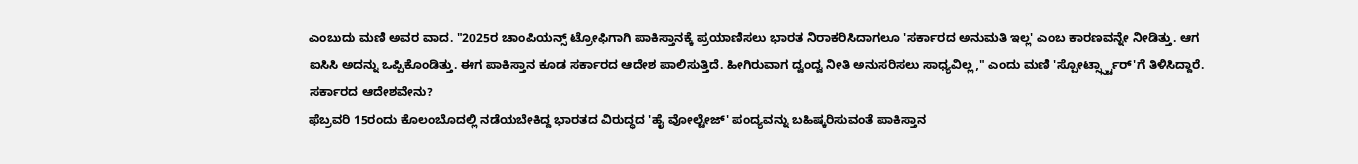ಎಂಬುದು ಮಣಿ ಅವರ ವಾದ. "2025ರ ಚಾಂಪಿಯನ್ಸ್ ಟ್ರೋಫಿಗಾಗಿ ಪಾಕಿಸ್ತಾನಕ್ಕೆ ಪ್ರಯಾಣಿಸಲು ಭಾರತ ನಿರಾಕರಿಸಿದಾಗಲೂ 'ಸರ್ಕಾರದ ಅನುಮತಿ ಇಲ್ಲ' ಎಂಬ ಕಾರಣವನ್ನೇ ನೀಡಿತ್ತು. ಆಗ ಐಸಿಸಿ ಅದನ್ನು ಒಪ್ಪಿಕೊಂಡಿತ್ತು. ಈಗ ಪಾಕಿಸ್ತಾನ ಕೂಡ ಸರ್ಕಾರದ ಆದೇಶ ಪಾಲಿಸುತ್ತಿದೆ. ಹೀಗಿರುವಾಗ ದ್ವಂದ್ವ ನೀತಿ ಅನುಸರಿಸಲು ಸಾಧ್ಯವಿಲ್ಲ," ಎಂದು ಮಣಿ 'ಸ್ಪೋರ್ಟ್ಸ್ಸ್ಟಾರ್'ಗೆ ತಿಳಿಸಿದ್ದಾರೆ.
ಸರ್ಕಾರದ ಆದೇಶವೇನು?
ಫೆಬ್ರವರಿ 15ರಂದು ಕೊಲಂಬೊದಲ್ಲಿ ನಡೆಯಬೇಕಿದ್ದ ಭಾರತದ ವಿರುದ್ಧದ 'ಹೈ ವೋಲ್ಟೇಜ್' ಪಂದ್ಯವನ್ನು ಬಹಿಷ್ಕರಿಸುವಂತೆ ಪಾಕಿಸ್ತಾನ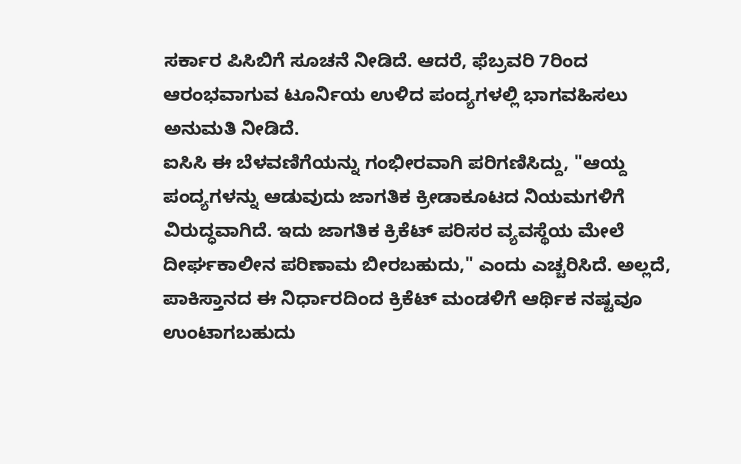ಸರ್ಕಾರ ಪಿಸಿಬಿಗೆ ಸೂಚನೆ ನೀಡಿದೆ. ಆದರೆ, ಫೆಬ್ರವರಿ 7ರಿಂದ ಆರಂಭವಾಗುವ ಟೂರ್ನಿಯ ಉಳಿದ ಪಂದ್ಯಗಳಲ್ಲಿ ಭಾಗವಹಿಸಲು ಅನುಮತಿ ನೀಡಿದೆ.
ಐಸಿಸಿ ಈ ಬೆಳವಣಿಗೆಯನ್ನು ಗಂಭೀರವಾಗಿ ಪರಿಗಣಿಸಿದ್ದು, "ಆಯ್ದ ಪಂದ್ಯಗಳನ್ನು ಆಡುವುದು ಜಾಗತಿಕ ಕ್ರೀಡಾಕೂಟದ ನಿಯಮಗಳಿಗೆ ವಿರುದ್ಧವಾಗಿದೆ. ಇದು ಜಾಗತಿಕ ಕ್ರಿಕೆಟ್ ಪರಿಸರ ವ್ಯವಸ್ಥೆಯ ಮೇಲೆ ದೀರ್ಘಕಾಲೀನ ಪರಿಣಾಮ ಬೀರಬಹುದು," ಎಂದು ಎಚ್ಚರಿಸಿದೆ. ಅಲ್ಲದೆ, ಪಾಕಿಸ್ತಾನದ ಈ ನಿರ್ಧಾರದಿಂದ ಕ್ರಿಕೆಟ್ ಮಂಡಳಿಗೆ ಆರ್ಥಿಕ ನಷ್ಟವೂ ಉಂಟಾಗಬಹುದು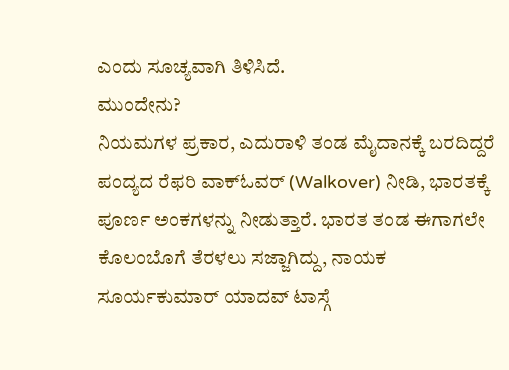ಎಂದು ಸೂಚ್ಯವಾಗಿ ತಿಳಿಸಿದೆ.
ಮುಂದೇನು?
ನಿಯಮಗಳ ಪ್ರಕಾರ, ಎದುರಾಳಿ ತಂಡ ಮೈದಾನಕ್ಕೆ ಬರದಿದ್ದರೆ ಪಂದ್ಯದ ರೆಫರಿ ವಾಕ್ಓವರ್ (Walkover) ನೀಡಿ, ಭಾರತಕ್ಕೆ ಪೂರ್ಣ ಅಂಕಗಳನ್ನು ನೀಡುತ್ತಾರೆ. ಭಾರತ ತಂಡ ಈಗಾಗಲೇ ಕೊಲಂಬೊಗೆ ತೆರಳಲು ಸಜ್ಜಾಗಿದ್ದು, ನಾಯಕ ಸೂರ್ಯಕುಮಾರ್ ಯಾದವ್ ಟಾಸ್ಗೆ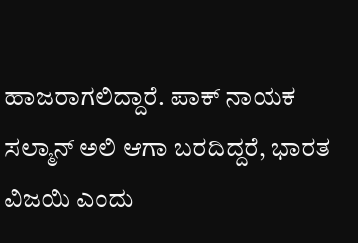ಹಾಜರಾಗಲಿದ್ದಾರೆ. ಪಾಕ್ ನಾಯಕ ಸಲ್ಮಾನ್ ಅಲಿ ಆಗಾ ಬರದಿದ್ದರೆ, ಭಾರತ ವಿಜಯಿ ಎಂದು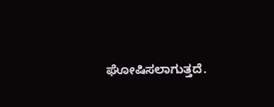ಘೋಷಿಸಲಾಗುತ್ತದೆ.